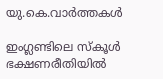യു.കെ.വാര്‍ത്തകള്‍

ഇംഗ്ലണ്ടിലെ സ്‌കൂള്‍ ഭക്ഷണരീതിയില്‍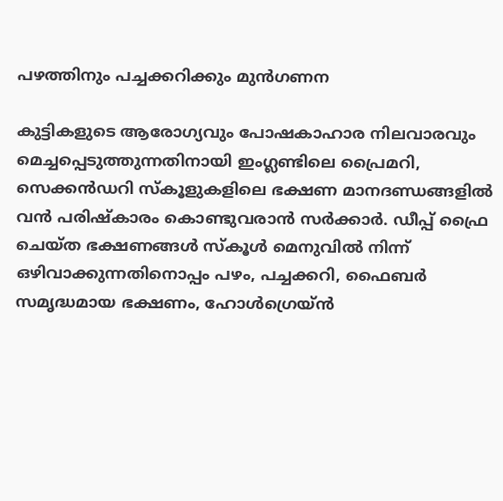പഴത്തിനും പച്ചക്കറിക്കും മുന്‍ഗണന

കുട്ടികളുടെ ആരോഗ്യവും പോഷകാഹാര നിലവാരവും മെച്ചപ്പെടുത്തുന്നതിനായി ഇംഗ്ലണ്ടിലെ പ്രൈമറി, സെക്കന്‍ഡറി സ്‌കൂളുകളിലെ ഭക്ഷണ മാനദണ്ഡങ്ങളില്‍ വന്‍ പരിഷ്‌കാരം കൊണ്ടുവരാന്‍ സര്‍ക്കാര്‍. ഡീപ്പ് ഫ്രൈ ചെയ്ത ഭക്ഷണങ്ങള്‍ സ്‌കൂള്‍ മെനുവില്‍ നിന്ന് ഒഴിവാക്കുന്നതിനൊപ്പം പഴം, പച്ചക്കറി, ഫൈബര്‍ സമൃദ്ധമായ ഭക്ഷണം, ഹോള്‍ഗ്രെയ്ന്‍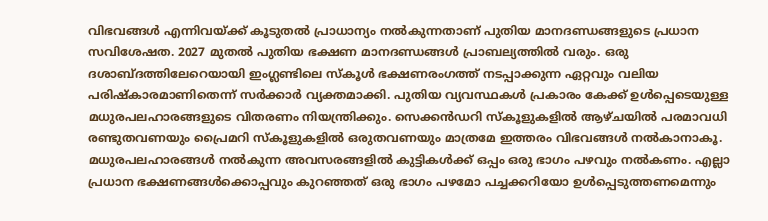വിഭവങ്ങള്‍ എന്നിവയ്ക്ക് കൂടുതല്‍ പ്രാധാന്യം നല്‍കുന്നതാണ് പുതിയ മാനദണ്ഡങ്ങളുടെ പ്രധാന സവിശേഷത. 2027 മുതല്‍ പുതിയ ഭക്ഷണ മാനദണ്ഡങ്ങള്‍ പ്രാബല്യത്തില്‍ വരും. ഒരു ദശാബ്ദത്തിലേറെയായി ഇംഗ്ലണ്ടിലെ സ്‌കൂള്‍ ഭക്ഷണരംഗത്ത് നടപ്പാക്കുന്ന ഏറ്റവും വലിയ പരിഷ്‌കാരമാണിതെന്ന് സര്‍ക്കാര്‍ വ്യക്തമാക്കി. പുതിയ വ്യവസ്ഥകള്‍ പ്രകാരം കേക്ക് ഉള്‍പ്പെടെയുള്ള മധുരപലഹാരങ്ങളുടെ വിതരണം നിയന്ത്രിക്കും. സെക്കന്‍ഡറി സ്‌കൂളുകളില്‍ ആഴ്ചയില്‍ പരമാവധി രണ്ടുതവണയും പ്രൈമറി സ്‌കൂളുകളില്‍ ഒരുതവണയും മാത്രമേ ഇത്തരം വിഭവങ്ങള്‍ നല്‍കാനാകൂ. മധുരപലഹാരങ്ങള്‍ നല്‍കുന്ന അവസരങ്ങളില്‍ കുട്ടികള്‍ക്ക് ഒപ്പം ഒരു ഭാഗം പഴവും നല്‍കണം. എല്ലാ പ്രധാന ഭക്ഷണങ്ങള്‍ക്കൊപ്പവും കുറഞ്ഞത് ഒരു ഭാഗം പഴമോ പച്ചക്കറിയോ ഉള്‍പ്പെടുത്തണമെന്നും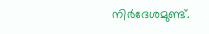നിര്‍ദേശമുണ്ട്.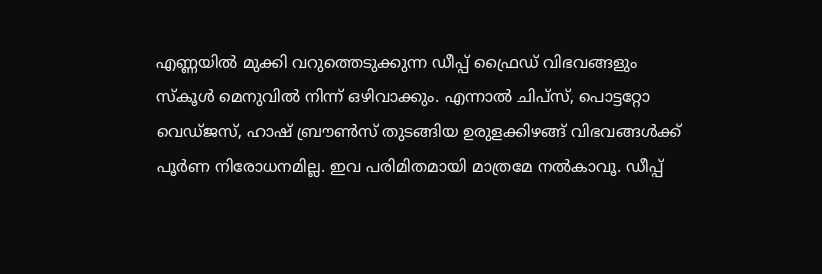എണ്ണയില്‍ മുക്കി വറുത്തെടുക്കുന്ന ഡീപ്പ് ഫ്രൈഡ് വിഭവങ്ങളും സ്‌കൂള്‍ മെനുവില്‍ നിന്ന് ഒഴിവാക്കും. എന്നാല്‍ ചിപ്‌സ്, പൊട്ടറ്റോ വെഡ്ജസ്, ഹാഷ് ബ്രൗണ്‍സ് തുടങ്ങിയ ഉരുളക്കിഴങ്ങ് വിഭവങ്ങള്‍ക്ക് പൂര്‍ണ നിരോധനമില്ല. ഇവ പരിമിതമായി മാത്രമേ നല്‍കാവൂ. ഡീപ്പ്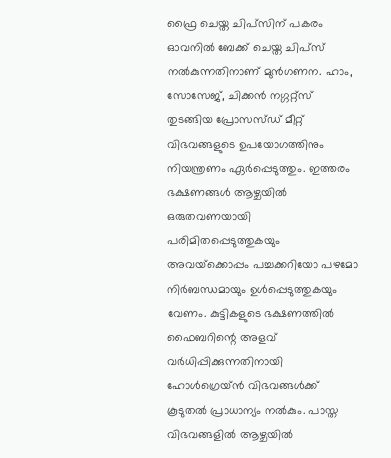ഫ്രൈ ചെയ്ത ചിപ്‌സിന് പകരം ഓവനില്‍ ബേക്ക് ചെയ്ത ചിപ്‌സ് നല്‍കുന്നതിനാണ് മുന്‍ഗണന. ഹാം, സോസേജ്, ചിക്കന്‍ നഗ്ഗറ്റ്‌സ് തുടങ്ങിയ പ്രോസസ്ഡ് മീറ്റ് വിഭവങ്ങളുടെ ഉപയോഗത്തിനും നിയന്ത്രണം ഏര്‍പ്പെടുത്തും. ഇത്തരം ഭക്ഷണങ്ങള്‍ ആഴ്ചയില്‍ ഒരുതവണയായി പരിമിതപ്പെടുത്തുകയും അവയ്‌ക്കൊപ്പം പച്ചക്കറിയോ പഴമോ നിര്‍ബന്ധമായും ഉള്‍പ്പെടുത്തുകയും വേണം. കുട്ടികളുടെ ഭക്ഷണത്തില്‍ ഫൈബറിന്റെ അളവ് വര്‍ധിപ്പിക്കുന്നതിനായി ഹോള്‍ഗ്രെയ്ന്‍ വിഭവങ്ങള്‍ക്ക് കൂടുതല്‍ പ്രാധാന്യം നല്‍കും. പാസ്ത വിഭവങ്ങളില്‍ ആഴ്ചയില്‍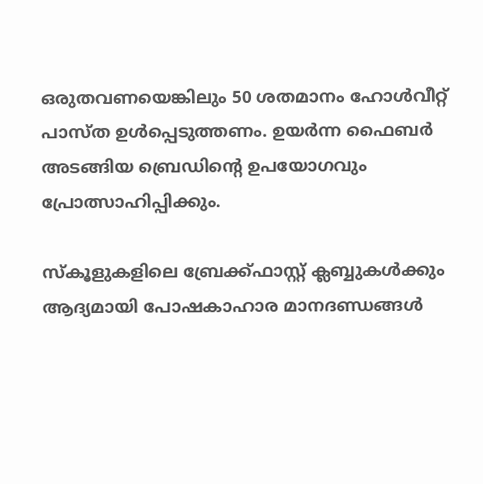ഒരുതവണയെങ്കിലും 50 ശതമാനം ഹോള്‍വീറ്റ് പാസ്ത ഉള്‍പ്പെടുത്തണം. ഉയര്‍ന്ന ഫൈബര്‍ അടങ്ങിയ ബ്രെഡിന്റെ ഉപയോഗവും പ്രോത്സാഹിപ്പിക്കും.

സ്‌കൂളുകളിലെ ബ്രേക്ക്ഫാസ്റ്റ് ക്ലബ്ബുകള്‍ക്കും ആദ്യമായി പോഷകാഹാര മാനദണ്ഡങ്ങള്‍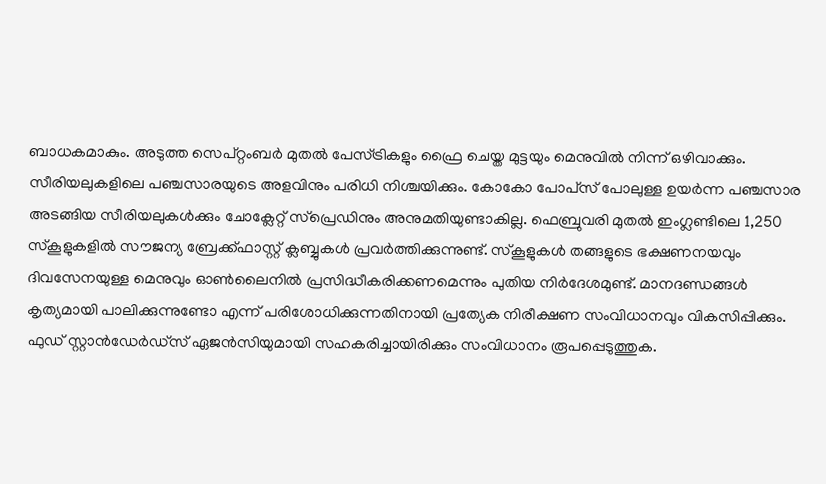ബാധകമാകും. അടുത്ത സെപ്റ്റംബര്‍ മുതല്‍ പേസ്ട്രികളും ഫ്രൈ ചെയ്ത മുട്ടയും മെനുവില്‍ നിന്ന് ഒഴിവാക്കും. സീരിയലുകളിലെ പഞ്ചസാരയുടെ അളവിനും പരിധി നിശ്ചയിക്കും. കോകോ പോപ്‌സ് പോലുള്ള ഉയര്‍ന്ന പഞ്ചസാര അടങ്ങിയ സീരിയലുകള്‍ക്കും ചോക്ലേറ്റ് സ്‌പ്രെഡിനും അനുമതിയുണ്ടാകില്ല. ഫെബ്രുവരി മുതല്‍ ഇംഗ്ലണ്ടിലെ 1,250 സ്‌കൂളുകളില്‍ സൗജന്യ ബ്രേക്ക്ഫാസ്റ്റ് ക്ലബ്ബുകള്‍ പ്രവര്‍ത്തിക്കുന്നുണ്ട്. സ്‌കൂളുകള്‍ തങ്ങളുടെ ഭക്ഷണനയവും ദിവസേനയുള്ള മെനുവും ഓണ്‍ലൈനില്‍ പ്രസിദ്ധീകരിക്കണമെന്നും പുതിയ നിര്‍ദേശമുണ്ട്. മാനദണ്ഡങ്ങള്‍ കൃത്യമായി പാലിക്കുന്നുണ്ടോ എന്ന് പരിശോധിക്കുന്നതിനായി പ്രത്യേക നിരീക്ഷണ സംവിധാനവും വികസിപ്പിക്കും. ഫുഡ് സ്റ്റാന്‍ഡേര്‍ഡ്‌സ് ഏജന്‍സിയുമായി സഹകരിച്ചായിരിക്കും സംവിധാനം രൂപപ്പെടുത്തുക.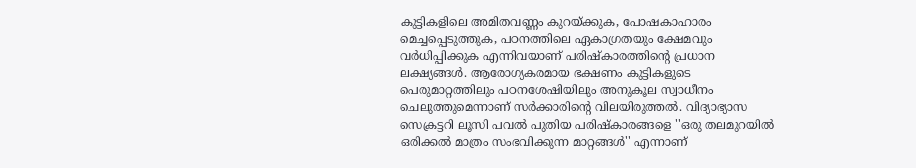കുട്ടികളിലെ അമിതവണ്ണം കുറയ്ക്കുക, പോഷകാഹാരം മെച്ചപ്പെടുത്തുക, പഠനത്തിലെ ഏകാഗ്രതയും ക്ഷേമവും വര്‍ധിപ്പിക്കുക എന്നിവയാണ് പരിഷ്‌കാരത്തിന്റെ പ്രധാന ലക്ഷ്യങ്ങള്‍. ആരോഗ്യകരമായ ഭക്ഷണം കുട്ടികളുടെ പെരുമാറ്റത്തിലും പഠനശേഷിയിലും അനുകൂല സ്വാധീനം ചെലുത്തുമെന്നാണ് സര്‍ക്കാരിന്റെ വിലയിരുത്തല്‍. വിദ്യാഭ്യാസ സെക്രട്ടറി ലൂസി പവല്‍ പുതിയ പരിഷ്‌കാരങ്ങളെ ''ഒരു തലമുറയില്‍ ഒരിക്കല്‍ മാത്രം സംഭവിക്കുന്ന മാറ്റങ്ങള്‍'' എന്നാണ്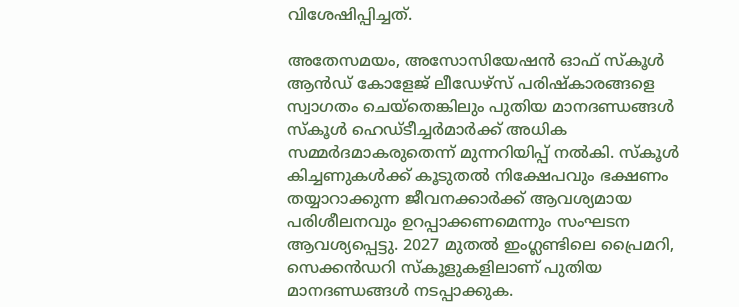വിശേഷിപ്പിച്ചത്.

അതേസമയം, അസോസിയേഷന്‍ ഓഫ് സ്‌കൂള്‍ ആന്‍ഡ് കോളേജ് ലീഡേഴ്‌സ് പരിഷ്‌കാരങ്ങളെ സ്വാഗതം ചെയ്‌തെങ്കിലും പുതിയ മാനദണ്ഡങ്ങള്‍ സ്‌കൂള്‍ ഹെഡ്ടീച്ചര്‍മാര്‍ക്ക് അധിക സമ്മര്‍ദമാകരുതെന്ന് മുന്നറിയിപ്പ് നല്‍കി. സ്‌കൂള്‍ കിച്ചണുകള്‍ക്ക് കൂടുതല്‍ നിക്ഷേപവും ഭക്ഷണം തയ്യാറാക്കുന്ന ജീവനക്കാര്‍ക്ക് ആവശ്യമായ പരിശീലനവും ഉറപ്പാക്കണമെന്നും സംഘടന ആവശ്യപ്പെട്ടു. 2027 മുതല്‍ ഇംഗ്ലണ്ടിലെ പ്രൈമറി, സെക്കന്‍ഡറി സ്‌കൂളുകളിലാണ് പുതിയ മാനദണ്ഡങ്ങള്‍ നടപ്പാക്കുക.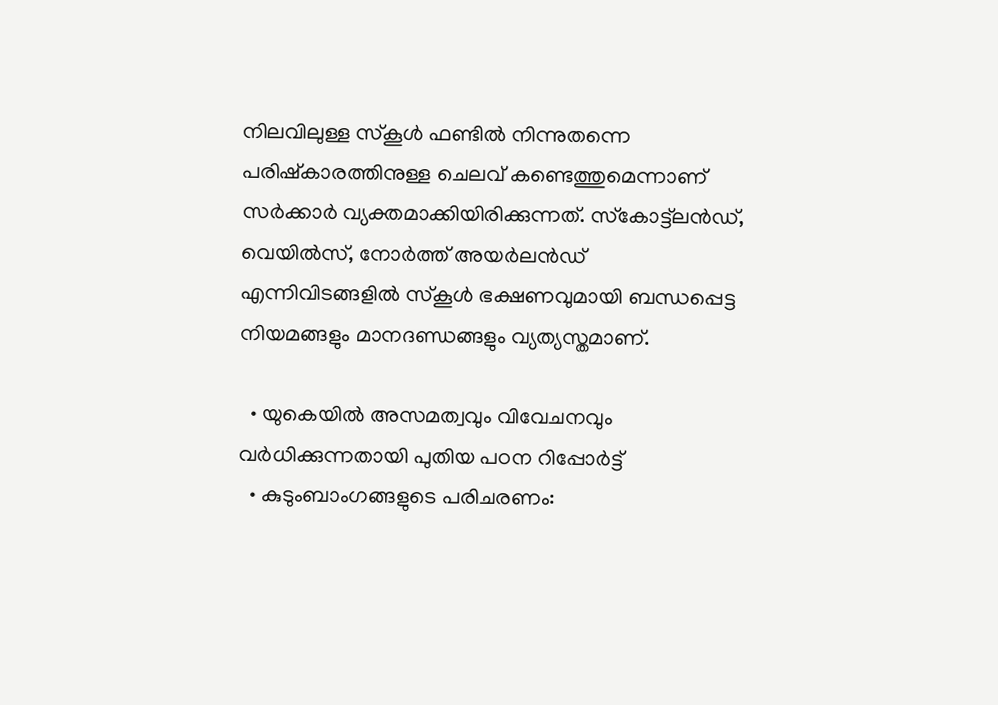നിലവിലുള്ള സ്‌കൂള്‍ ഫണ്ടില്‍ നിന്നുതന്നെ പരിഷ്‌കാരത്തിനുള്ള ചെലവ് കണ്ടെത്തുമെന്നാണ് സര്‍ക്കാര്‍ വ്യക്തമാക്കിയിരിക്കുന്നത്. സ്‌കോട്ട്‌ലന്‍ഡ്, വെയില്‍സ്, നോര്‍ത്ത് അയര്‍ലന്‍ഡ് എന്നിവിടങ്ങളില്‍ സ്‌കൂള്‍ ഭക്ഷണവുമായി ബന്ധപ്പെട്ട നിയമങ്ങളും മാനദണ്ഡങ്ങളും വ്യത്യസ്തമാണ്.

  • യുകെയില്‍ അസമത്വവും വിവേചനവും വര്‍ധിക്കുന്നതായി പുതിയ പഠന റിപ്പോര്‍ട്ട്
  • കുടുംബാംഗങ്ങളുടെ പരിചരണം: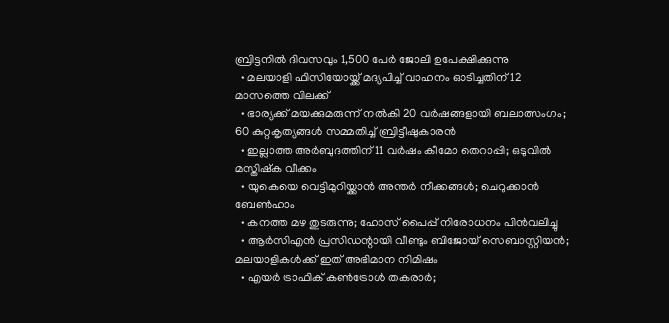ബ്രിട്ടനില്‍ ദിവസവും 1,500 പേര്‍ ജോലി ഉപേക്ഷിക്കുന്നു
  • മലയാളി ഫിസിയോയ്ക്ക് മദ്യപിച്ച് വാഹനം ഓടിച്ചതിന് 12 മാസത്തെ വിലക്ക്
  • ഭാര്യക്ക് മയക്കുമരുന്ന് നല്‍കി 20 വര്‍ഷങ്ങളായി ബലാത്സംഗം; 60 കുറ്റകൃത്യങ്ങള്‍ സമ്മതിച്ച് ബ്രിട്ടീഷുകാരന്‍
  • ഇല്ലാത്ത അര്‍ബുദത്തിന് 11 വര്‍ഷം കീമോ തെറാപ്പി; ഒടുവില്‍ മസ്തിഷ്‌ക വീക്കം
  • യുകെയെ വെട്ടിമുറിയ്ക്കാന്‍ അന്തര്‍ നീക്കങ്ങള്‍; ചെറുക്കാന്‍ ബേണ്‍ഹാം
  • കനത്ത മഴ തുടരുന്നു; ഹോസ് പൈപ്പ് നിരോധനം പിന്‍വലിച്ചു
  • ആര്‍സിഎന്‍ പ്രസിഡന്റായി വീണ്ടും ബിജോയ് സെബാസ്റ്റിയന്‍; മലയാളികള്‍ക്ക് ഇത് അഭിമാന നിമിഷം
  • എയര്‍ ട്രാഫിക് കണ്‍ട്രോള്‍ തകരാര്‍;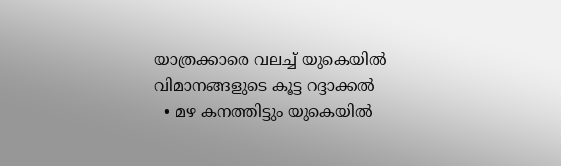യാത്രക്കാരെ വലച്ച് യുകെയില്‍ വിമാനങ്ങളുടെ കൂട്ട റദ്ദാക്കല്‍
  • മഴ കനത്തിട്ടും യുകെയില്‍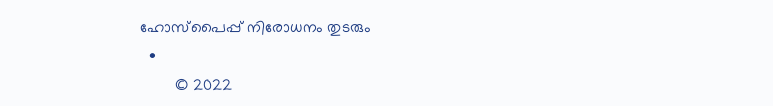ഹോസ്‌പൈപ്പ് നിരോധനം തുടരും
  •
        © 2022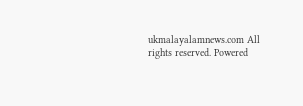ukmalayalamnews.com All rights reserved. Powered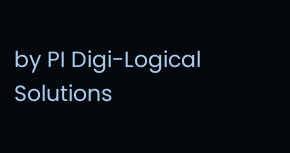by PI Digi-Logical Solutions